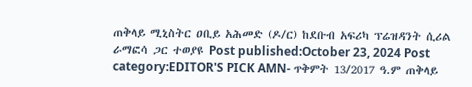ጠቅላይ ሚኒስትር ዐቢይ አሕመድ (ዶ/ር) ከደቡብ አፍሪካ ፕሬዝዳንት ሲሪል ራማፎሳ ጋር ተወያዩ Post published:October 23, 2024 Post category:EDITOR'S PICK AMN- ጥቅምት 13/2017 ዓ.ም ጠቅላይ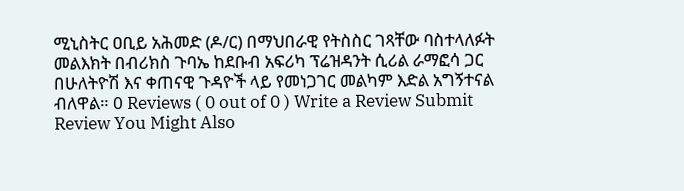ሚኒስትር ዐቢይ አሕመድ (ዶ/ር) በማህበራዊ የትስስር ገጻቸው ባስተላለፉት መልእክት በብሪክስ ጉባኤ ከደቡብ አፍሪካ ፕሬዝዳንት ሲሪል ራማፎሳ ጋር በሁለትዮሽ እና ቀጠናዊ ጉዳዮች ላይ የመነጋገር መልካም እድል አግኝተናል ብለዋል። 0 Reviews ( 0 out of 0 ) Write a Review Submit Review You Might Also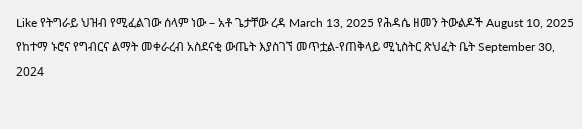Like የትግራይ ህዝብ የሚፈልገው ሰላም ነው – አቶ ጌታቸው ረዳ March 13, 2025 የሕዳሴ ዘመን ትውልዶች August 10, 2025 የከተማ ኑሮና የግብርና ልማት መቀራረብ አስደናቂ ውጤት እያስገኘ መጥቷል-የጠቅላይ ሚኒስትር ጽህፈት ቤት September 30, 2024